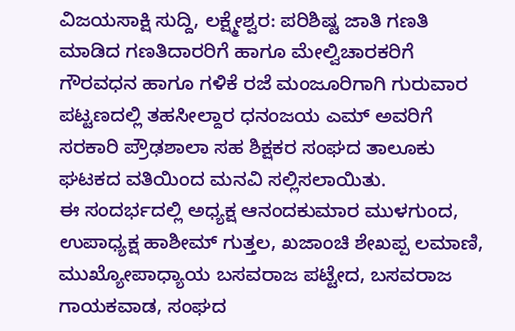ವಿಜಯಸಾಕ್ಷಿ ಸುದ್ದಿ, ಲಕ್ಷ್ಮೇಶ್ವರ: ಪರಿಶಿಷ್ಟ ಜಾತಿ ಗಣತಿ ಮಾಡಿದ ಗಣತಿದಾರರಿಗೆ ಹಾಗೂ ಮೇಲ್ವಿಚಾರಕರಿಗೆ ಗೌರವಧನ ಹಾಗೂ ಗಳಿಕೆ ರಜೆ ಮಂಜೂರಿಗಾಗಿ ಗುರುವಾರ ಪಟ್ಟಣದಲ್ಲಿ ತಹಸೀಲ್ದಾರ ಧನಂಜಯ ಎಮ್ ಅವರಿಗೆ ಸರಕಾರಿ ಪ್ರೌಢಶಾಲಾ ಸಹ ಶಿಕ್ಷಕರ ಸಂಘದ ತಾಲೂಕು ಘಟಕದ ವತಿಯಿಂದ ಮನವಿ ಸಲ್ಲಿಸಲಾಯಿತು.
ಈ ಸಂದರ್ಭದಲ್ಲಿ ಅಧ್ಯಕ್ಷ ಆನಂದಕುಮಾರ ಮುಳಗುಂದ, ಉಪಾಧ್ಯಕ್ಷ ಹಾಶೀಮ್ ಗುತ್ತಲ, ಖಜಾಂಚಿ ಶೇಖಪ್ಪ ಲಮಾಣಿ, ಮುಖ್ಯೋಪಾಧ್ಯಾಯ ಬಸವರಾಜ ಪಟ್ಟೇದ, ಬಸವರಾಜ ಗಾಯಕವಾಡ, ಸಂಘದ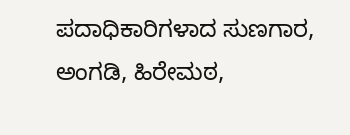ಪದಾಧಿಕಾರಿಗಳಾದ ಸುಣಗಾರ, ಅಂಗಡಿ, ಹಿರೇಮಠ,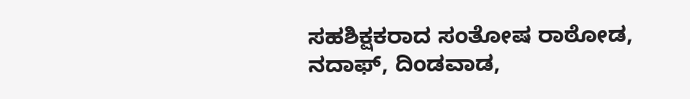ಸಹಶಿಕ್ಷಕರಾದ ಸಂತೋಷ ರಾಠೋಡ, ನದಾಫ್, ದಿಂಡವಾಡ,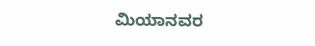ಮಿಯಾನವರ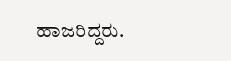ಹಾಜರಿದ್ದರು.